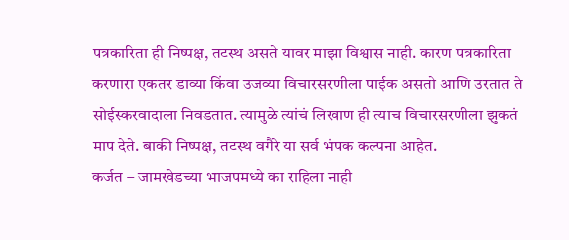पत्रकारिता ही निष्पक्ष, तटस्थ असते यावर माझा विश्वास नाही. कारण पत्रकारिता करणारा एकतर डाव्या किंवा उजव्या विचारसरणीला पाईक असतो आणि उरतात ते सोईस्करवादाला निवडतात. त्यामुळे त्यांचं लिखाण ही त्याच विचारसरणीला झुकतं माप देते. बाकी निष्पक्ष, तटस्थ वगैरे या सर्व भंपक कल्पना आहेत.
कर्जत – जामखेडच्या भाजपमध्ये का राहिला नाही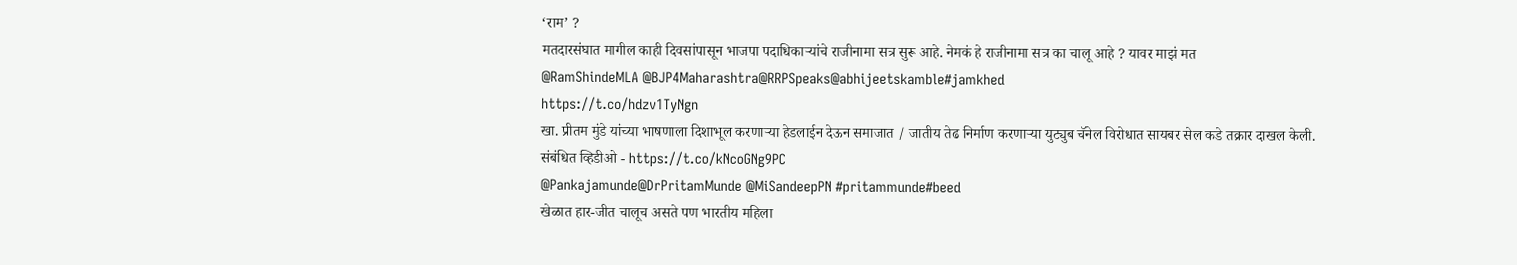‘राम’ ?
मतदारसंघात मागील काही दिवसांपासून भाजपा पदाधिकाऱ्यांचे राजीनामा सत्र सुरू आहे. नेमकं हे राजीनामा सत्र का चालू आहे ? यावर माझं मत
@RamShindeMLA @BJP4Maharashtra@RRPSpeaks@abhijeetskamble#jamkhed
https://t.co/hdzv1TyNgn
खा. प्रीतम मुंडे यांच्या भाषणाला दिशाभूल करणाऱ्या हेडलाईन देऊन समाजात / जातीय तेढ निर्माण करणाऱ्या युट्युब चॅनेल विरोधात सायबर सेल कडे तक्रार दाखल केली.
संबंधित व्हिडीओ - https://t.co/kNcoGNg9PC
@Pankajamunde@DrPritamMunde @MiSandeepPN #pritammunde#beed
खेळात हार-जीत चालूच असते पण भारतीय महिला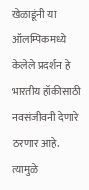खेळाडूंनी या ऑलम्पिकमध्ये केलेले प्रदर्शन हे भारतीय हॉकीसाठी नवसंजीवनी देणारे ठरणार आहे. त्यामुळे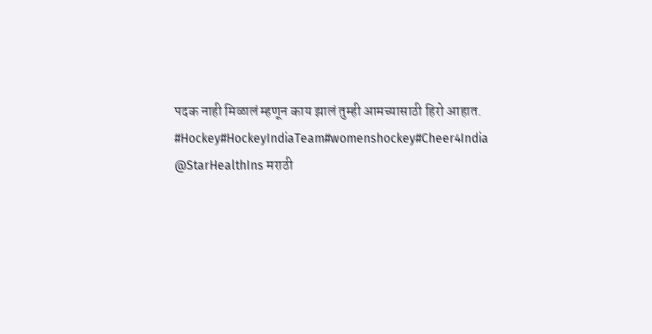पदक नाही मिळालं म्हणून काय झालं तुम्ही आमच्यासाठी हिरो आहात. #Hockey#HockeyIndiaTeam#womenshockey#Cheer4India
@StarHealthIns मराठी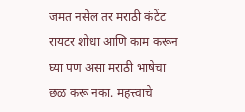जमत नसेल तर मराठी कंटेंट रायटर शोधा आणि काम करून घ्या पण असा मराठी भाषेचा छळ करू नका. महत्त्वाचे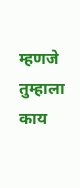म्हणजे तुम्हाला काय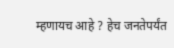म्हणायच आहे ? हेच जनतेपर्यंत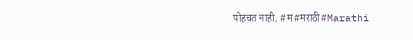पोहचत नाही. #म#मराठी#Marathi